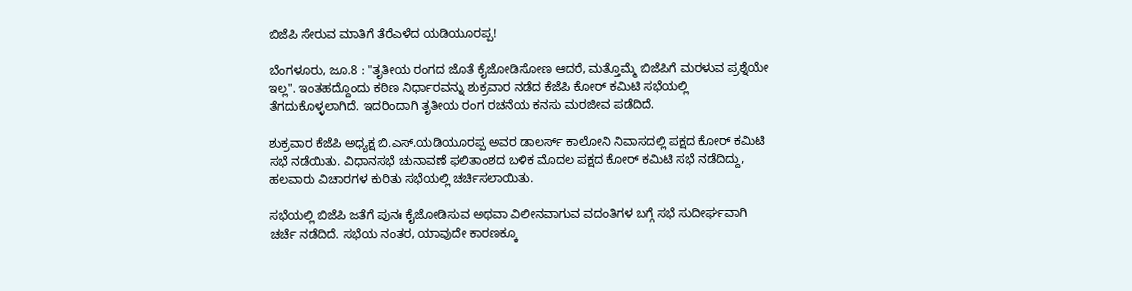ಬಿಜೆಪಿ ಸೇರುವ ಮಾತಿಗೆ ತೆರೆಎಳೆದ ಯಡಿಯೂರಪ್ಪ!

ಬೆಂಗಳೂರು, ಜೂ.8 : "ತೃತೀಯ ರಂಗದ ಜೊತೆ ಕೈಜೋಡಿಸೋಣ ಆದರೆ, ಮತ್ತೊಮ್ಮೆ ಬಿಜೆಪಿಗೆ ಮರಳುವ ಪ್ರಶ್ನೆಯೇ ಇಲ್ಲ". ಇಂತಹದ್ದೊಂದು ಕಠಿಣ ನಿರ್ಧಾರವನ್ನು ಶುಕ್ರವಾರ ನಡೆದ ಕೆಜೆಪಿ ಕೋರ್ ಕಮಿಟಿ ಸಭೆಯಲ್ಲಿ ತೆಗದುಕೊಳ್ಳಲಾಗಿದೆ. ಇದರಿಂದಾಗಿ ತೃತೀಯ ರಂಗ ರಚನೆಯ ಕನಸು ಮರಜೀವ ಪಡೆದಿದೆ.

ಶುಕ್ರವಾರ ಕೆಜೆಪಿ ಅಧ್ಯಕ್ಷ ಬಿ.ಎಸ್.ಯಡಿಯೂರಪ್ಪ ಅವರ ಡಾಲರ್ಸ್ ಕಾಲೋನಿ ನಿವಾಸದಲ್ಲಿ ಪಕ್ಷದ ಕೋರ್ ಕಮಿಟಿ ಸಭೆ ನಡೆಯಿತು. ವಿಧಾನಸಭೆ ಚುನಾವಣೆ ಫಲಿತಾಂಶದ ಬಳಿಕ ಮೊದಲ ಪಕ್ಷದ ಕೋರ್ ಕಮಿಟಿ ಸಭೆ ನಡೆದಿದ್ದು, ಹಲವಾರು ವಿಚಾರಗಳ ಕುರಿತು ಸಭೆಯಲ್ಲಿ ಚರ್ಚಿಸಲಾಯಿತು.

ಸಭೆಯಲ್ಲಿ ಬಿಜೆಪಿ ಜತೆಗೆ ಪುನಃ ಕೈಜೋಡಿಸುವ ಅಥವಾ ವಿಲೀನವಾಗುವ ವದಂತಿಗಳ ಬಗ್ಗೆ ಸಭೆ ಸುದೀರ್ಘವಾಗಿ ಚರ್ಚೆ ನಡೆದಿದೆ. ಸಭೆಯ ನಂತರ, ಯಾವುದೇ ಕಾರಣಕ್ಕೂ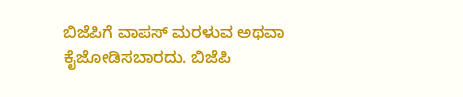ಬಿಜೆಪಿಗೆ ವಾಪಸ್ ಮರಳುವ ಅಥವಾ ಕೈಜೋಡಿಸಬಾರದು. ಬಿಜೆಪಿ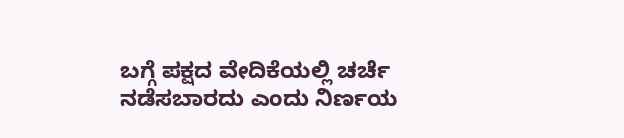ಬಗ್ಗೆ ಪಕ್ಷದ ವೇದಿಕೆಯಲ್ಲಿ ಚರ್ಚೆ ನಡೆಸಬಾರದು ಎಂದು ನಿರ್ಣಯ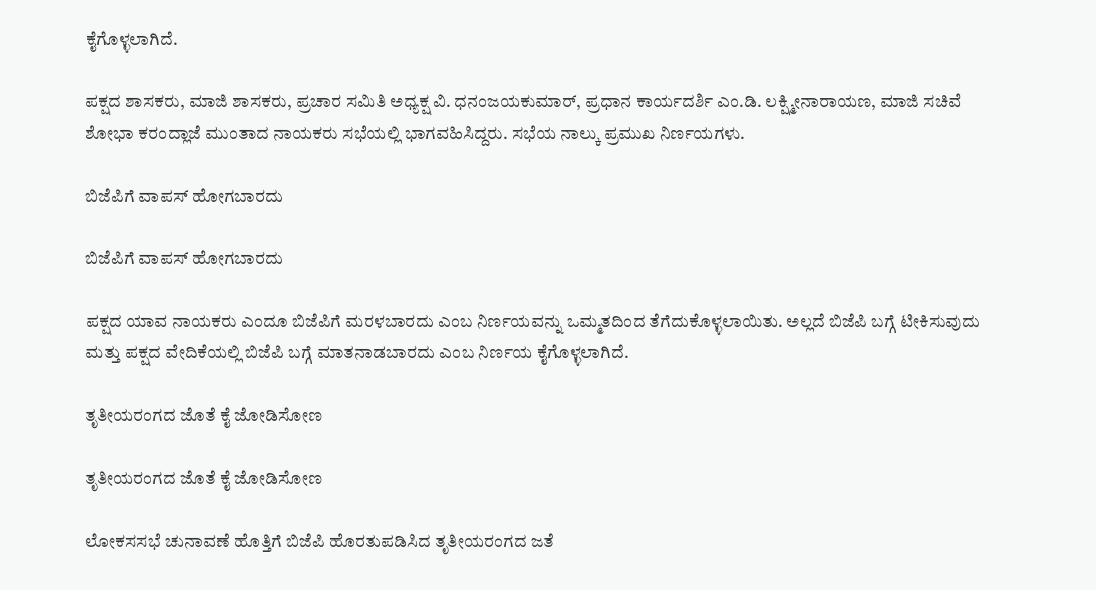ಕೈಗೊಳ್ಳಲಾಗಿದೆ.

ಪಕ್ಷದ ಶಾಸಕರು, ಮಾಜಿ ಶಾಸಕರು, ಪ್ರಚಾರ ಸಮಿತಿ ಅಧ್ಯಕ್ಷ ವಿ. ಧನಂಜಯಕುಮಾರ್, ಪ್ರಧಾನ ಕಾರ್ಯದರ್ಶಿ ಎಂ.ಡಿ. ಲಕ್ಷ್ಮೀನಾರಾಯಣ, ಮಾಜಿ ಸಚಿವೆ ಶೋಭಾ ಕರಂದ್ಲಾಜೆ ಮುಂತಾದ ನಾಯಕರು ಸಭೆಯಲ್ಲಿ ಭಾಗವಹಿಸಿದ್ದರು. ಸಭೆಯ ನಾಲ್ಕು ಪ್ರಮುಖ ನಿರ್ಣಯಗಳು.

ಬಿಜೆಪಿಗೆ ವಾಪಸ್ ಹೋಗಬಾರದು

ಬಿಜೆಪಿಗೆ ವಾಪಸ್ ಹೋಗಬಾರದು

ಪಕ್ಷದ ಯಾವ ನಾಯಕರು ಎಂದೂ ಬಿಜೆಪಿಗೆ ಮರಳಬಾರದು ಎಂಬ ನಿರ್ಣಯವನ್ನು ಒಮ್ಮತದಿಂದ ತೆಗೆದುಕೊಳ್ಳಲಾಯಿತು. ಅಲ್ಲದೆ ಬಿಜೆಪಿ ಬಗ್ಗೆ ಟೀಕಿಸುವುದು ಮತ್ತು ಪಕ್ಷದ ವೇದಿಕೆಯಲ್ಲಿ ಬಿಜೆಪಿ ಬಗ್ಗೆ ಮಾತನಾಡಬಾರದು ಎಂಬ ನಿರ್ಣಯ ಕೈಗೊಳ್ಳಲಾಗಿದೆ.

ತೃತೀಯರಂಗದ ಜೊತೆ ಕೈ ಜೋಡಿಸೋಣ

ತೃತೀಯರಂಗದ ಜೊತೆ ಕೈ ಜೋಡಿಸೋಣ

ಲೋಕಸಸಭೆ ಚುನಾವಣೆ ಹೊತ್ತಿಗೆ ಬಿಜೆಪಿ ಹೊರತುಪಡಿಸಿದ ತೃತೀಯರಂಗದ ಜತೆ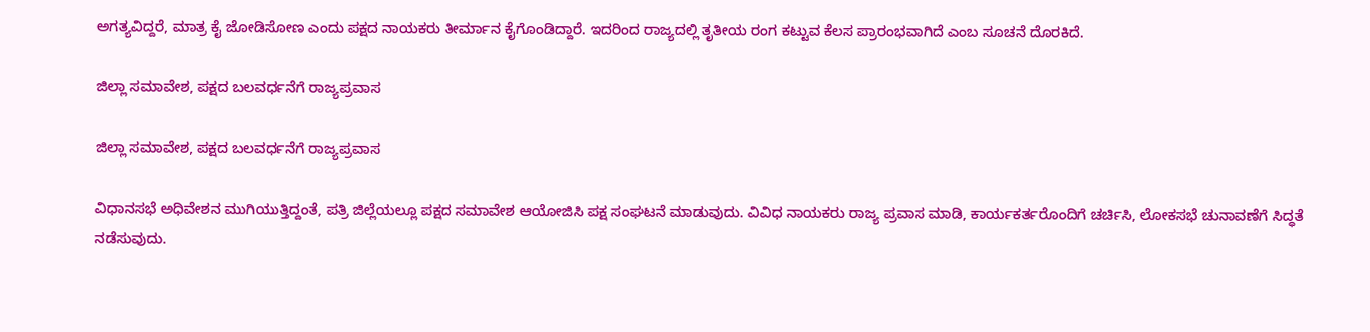ಅಗತ್ಯವಿದ್ದರೆ, ಮಾತ್ರ ಕೈ ಜೋಡಿಸೋಣ ಎಂದು ಪಕ್ಷದ ನಾಯಕರು ತೀರ್ಮಾನ ಕೈಗೊಂಡಿದ್ದಾರೆ. ಇದರಿಂದ ರಾಜ್ಯದಲ್ಲಿ ತೃತೀಯ ರಂಗ ಕಟ್ಟುವ ಕೆಲಸ ಪ್ರಾರಂಭವಾಗಿದೆ ಎಂಬ ಸೂಚನೆ ದೊರಕಿದೆ.

ಜಿಲ್ಲಾ ಸಮಾವೇಶ, ಪಕ್ಷದ ಬಲವರ್ಧನೆಗೆ ರಾಜ್ಯಪ್ರವಾಸ

ಜಿಲ್ಲಾ ಸಮಾವೇಶ, ಪಕ್ಷದ ಬಲವರ್ಧನೆಗೆ ರಾಜ್ಯಪ್ರವಾಸ

ವಿಧಾನಸಭೆ ಅಧಿವೇಶನ ಮುಗಿಯುತ್ತಿದ್ದಂತೆ, ಪತ್ರಿ ಜಿಲ್ಲೆಯಲ್ಲೂ ಪಕ್ಷದ ಸಮಾವೇಶ ಆಯೋಜಿಸಿ ಪಕ್ಷ ಸಂಘಟನೆ ಮಾಡುವುದು. ವಿವಿಧ ನಾಯಕರು ರಾಜ್ಯ ಪ್ರವಾಸ ಮಾಡಿ, ಕಾರ್ಯಕರ್ತರೊಂದಿಗೆ ಚರ್ಚಿಸಿ, ಲೋಕಸಭೆ ಚುನಾವಣೆಗೆ ಸಿದ್ಧತೆ ನಡೆಸುವುದು.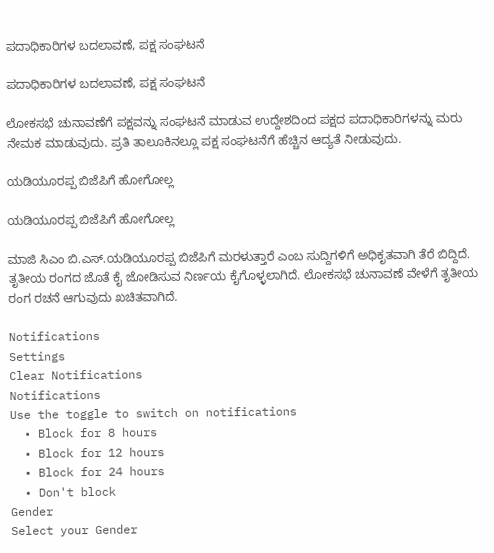ಪದಾಧಿಕಾರಿಗಳ ಬದಲಾವಣೆ, ಪಕ್ಷ ಸಂಘಟನೆ

ಪದಾಧಿಕಾರಿಗಳ ಬದಲಾವಣೆ, ಪಕ್ಷ ಸಂಘಟನೆ

ಲೋಕಸಭೆ ಚುನಾವಣೆಗೆ ಪಕ್ಷವನ್ನು ಸಂಘಟನೆ ಮಾಡುವ ಉದ್ದೇಶದಿಂದ ಪಕ್ಷದ ಪದಾಧಿಕಾರಿಗಳನ್ನು ಮರು ನೇಮಕ ಮಾಡುವುದು. ಪ್ರತಿ ತಾಲೂಕಿನಲ್ಲೂ ಪಕ್ಷ ಸಂಘಟನೆಗೆ ಹೆಚ್ಚಿನ ಆದ್ಯತೆ ನೀಡುವುದು.

ಯಡಿಯೂರಪ್ಪ ಬಿಜೆಪಿಗೆ ಹೋಗೋಲ್ಲ

ಯಡಿಯೂರಪ್ಪ ಬಿಜೆಪಿಗೆ ಹೋಗೋಲ್ಲ

ಮಾಜಿ ಸಿಎಂ ಬಿ.ಎಸ್.ಯಡಿಯೂರಪ್ಪ ಬಿಜೆಪಿಗೆ ಮರಳುತ್ತಾರೆ ಎಂಬ ಸುದ್ದಿಗಳಿಗೆ ಅಧಿಕೃತವಾಗಿ ತೆರೆ ಬಿದ್ದಿದೆ. ತೃತೀಯ ರಂಗದ ಜೊತೆ ಕೈ ಜೋಡಿಸುವ ನಿರ್ಣಯ ಕೈಗೊಳ್ಳಲಾಗಿದೆ. ಲೋಕಸಭೆ ಚುನಾವಣೆ ವೇಳೆಗೆ ತೃತೀಯ ರಂಗ ರಚನೆ ಆಗುವುದು ಖಚಿತವಾಗಿದೆ.

Notifications
Settings
Clear Notifications
Notifications
Use the toggle to switch on notifications
  • Block for 8 hours
  • Block for 12 hours
  • Block for 24 hours
  • Don't block
Gender
Select your Gender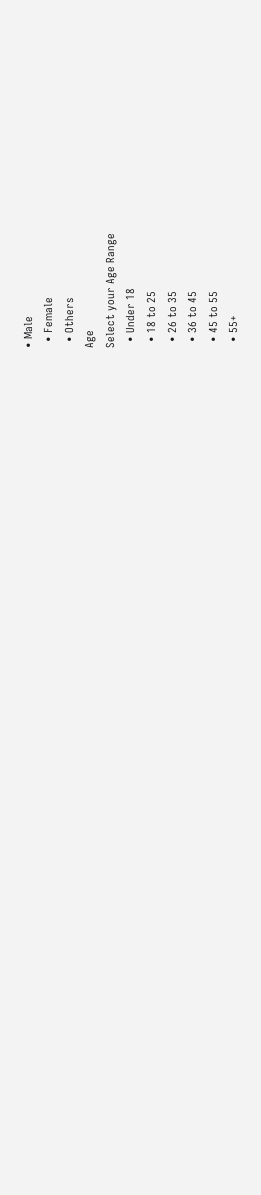• Male
  • Female
  • Others
Age
Select your Age Range
  • Under 18
  • 18 to 25
  • 26 to 35
  • 36 to 45
  • 45 to 55
  • 55+